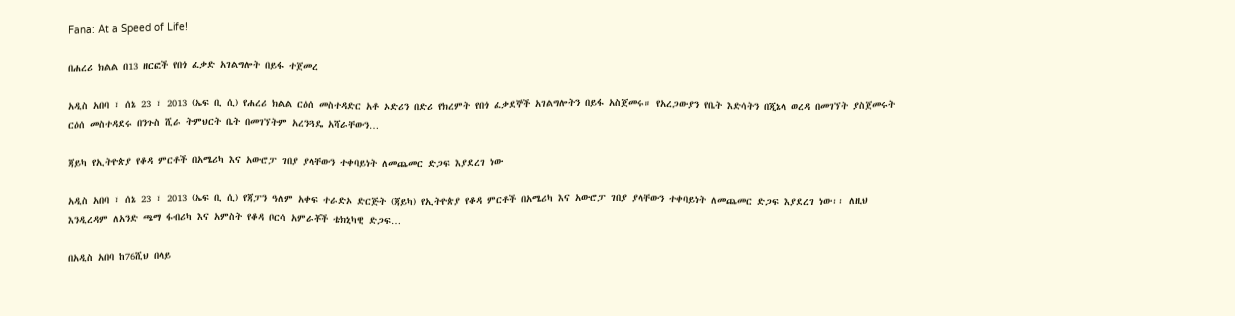Fana: At a Speed of Life!

በሐረሪ ክልል በ13 ዘርፎች የበጎ ፈቃድ አገልግሎት በይፋ ተጀመረ

አዲስ አበባ ፣ ሰኔ 23 ፣ 2013 (ኤፍ ቢ ሲ) የሐረሪ ክልል ርዕሰ መስተዳድር አቶ ኦድሪን በድሪ የክረምት የበጎ ፈቃደኞች አገልግሎትን በይፋ አስጀመሩ። የአረጋውያን የቤት እድሳትን በጂኔላ ወረዳ በመገኘት ያስጀመሩት ርዕሰ መስተዳደሩ በንጉስ ሺራ ትምህርት ቤት በመገኘትም አረንጓዴ አሻራቸውን…

ጃይካ የኢትዮጵያ የቆዳ ምርቶች በአሜሪካ እና አውሮፓ ገበያ ያላቸውን ተቀባይነት ለመጨመር ድጋፍ እያደረገ ነው

አዲስ አበባ ፣ ሰኔ 23 ፣ 2013 (ኤፍ ቢ ሲ) የጃፓን ዓለም አቀፍ ተራድኦ ድርጅት (ጃይካ) የኢትዮጵያ የቆዳ ምርቶች በአሜሪካ እና አውሮፓ ገበያ ያላቸውን ተቀባይነት ለመጨመር ድጋፍ እያደረገ ነው፡፡ ለዚህ እንዲረዳም ለአንድ ጫማ ፋብሪካ እና አምስት የቆዳ ቦርሳ አምራቾች ቴክኒካዊ ድጋፍ…

በአዲስ አበባ ከ76ሺህ በላይ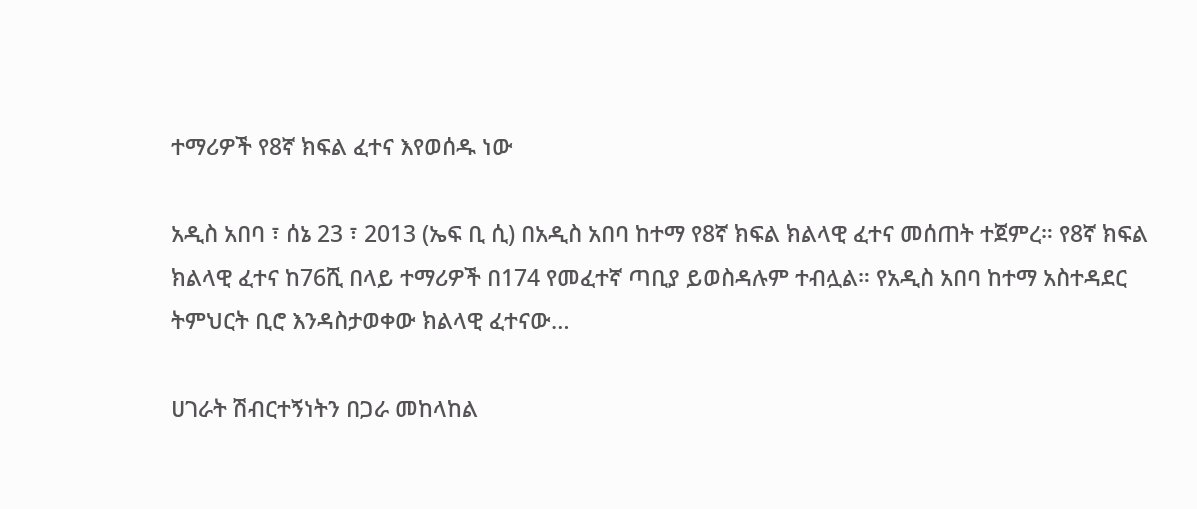ተማሪዎች የ8ኛ ክፍል ፈተና እየወሰዱ ነው

አዲስ አበባ ፣ ሰኔ 23 ፣ 2013 (ኤፍ ቢ ሲ) በአዲስ አበባ ከተማ የ8ኛ ክፍል ክልላዊ ፈተና መሰጠት ተጀምረ። የ8ኛ ክፍል ክልላዊ ፈተና ከ76ሺ በላይ ተማሪዎች በ174 የመፈተኛ ጣቢያ ይወስዳሉም ተብሏል። የአዲስ አበባ ከተማ አስተዳደር ትምህርት ቢሮ እንዳስታወቀው ክልላዊ ፈተናው…

ሀገራት ሽብርተኝነትን በጋራ መከላከል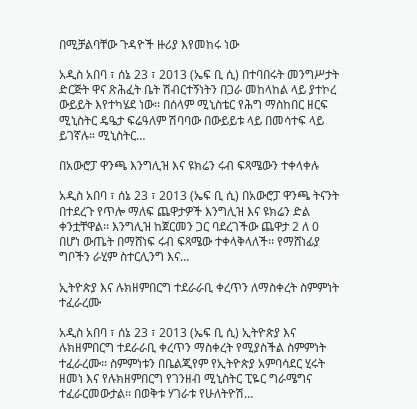በሚቻልባቸው ጉዳዮች ዙሪያ እየመከሩ ነው

አዲስ አበባ ፣ ሰኔ 23 ፣ 2013 (ኤፍ ቢ ሲ) በተባበሩት መንግሥታት ድርጅት ዋና ጽሕፈት ቤት ሽብርተኝነትን በጋራ መከላከል ላይ ያተኮረ ውይይት እየተካሄደ ነው፡፡ በሰላም ሚኒስቴር የሕግ ማስከበር ዘርፍ ሚኒስትር ዴዔታ ፍሬዓለም ሽባባው በውይይቱ ላይ በመሳተፍ ላይ ይገኛሉ። ሚኒስትር…

በአውሮፓ ዋንጫ እንግሊዝ እና ዩክሬን ሩብ ፍጻሜውን ተቀላቀሉ

አዲስ አበባ ፣ ሰኔ 23 ፣ 2013 (ኤፍ ቢ ሲ) በአውሮፓ ዋንጫ ትናንት በተደረጉ የጥሎ ማለፍ ጨዋታዎች እንግሊዝ እና ዩክሬን ድል ቀንቷቸዋል፡፡ እንግሊዝ ከጀርመን ጋር ባደረገችው ጨዋታ 2 ለ 0 በሆነ ውጤት በማሸነፍ ሩብ ፍጻሜው ተቀላቅላለች፡፡ የማሸነፊያ ግቦችን ራሂም ስተርሊንግ እና…

ኢትዮጵያ እና ሉክዘምበርግ ተደራራቢ ቀረጥን ለማስቀረት ስምምነት ተፈራረሙ

አዲስ አበባ ፣ ሰኔ 23 ፣ 2013 (ኤፍ ቢ ሲ) ኢትዮጵያ እና ሉክዘምበርግ ተደራራቢ ቀረጥን ማስቀረት የሚያስችል ስምምነት ተፈራረሙ፡፡ ስምምነቱን በቤልጂየም የኢትዮጵያ አምባሳደር ሂሩት ዘመነ እና የሉክዘምበርግ የገንዘብ ሚኒስትር ፒዬር ግራሜግና ተፈራርመውታል፡፡ በወቅቱ ሃገራቱ የሁለትዮሽ…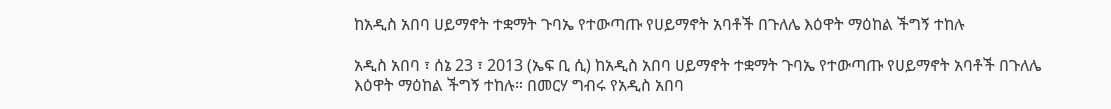ከአዲስ አበባ ሀይማኖት ተቋማት ጉባኤ የተውጣጡ የሀይማኖት አባቶች በጉለሌ እዕዋት ማዕከል ችግኝ ተከሉ

አዲስ አበባ ፣ ሰኔ 23 ፣ 2013 (ኤፍ ቢ ሲ) ከአዲስ አበባ ሀይማኖት ተቋማት ጉባኤ የተውጣጡ የሀይማኖት አባቶች በጉለሌ እዕዋት ማዕከል ችግኝ ተከሉ። በመርሃ ግብሩ የአዲስ አበባ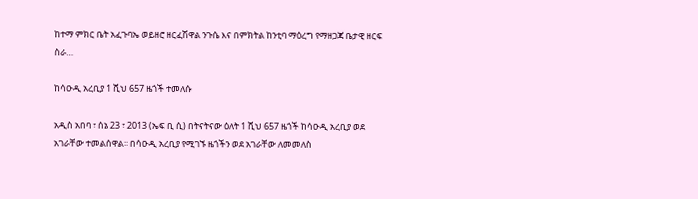ከተማ ምክር ቤት አፈጉባኤ ወይዘሮ ዘርፈሽዋል ንጉሴ እና በምክትል ከንቲባ ማዕረግ የማዘጋጃ ቤታዊ ዘርፍ ስራ…

ከሳዑዲ አረቢያ 1 ሺህ 657 ዜጎች ተመለሱ

አዲስ አበባ ፣ ሰኔ 23 ፣ 2013 (ኤፍ ቢ ሲ) በትናትናው ዕለት 1 ሺህ 657 ዜጎች ከሳዑዲ አረቢያ ወደ አገራቸው ተመልሰዋል፡፡ በሳዑዲ አረቢያ የሚገኙ ዜጎችን ወደ አገራቸው ለመመለስ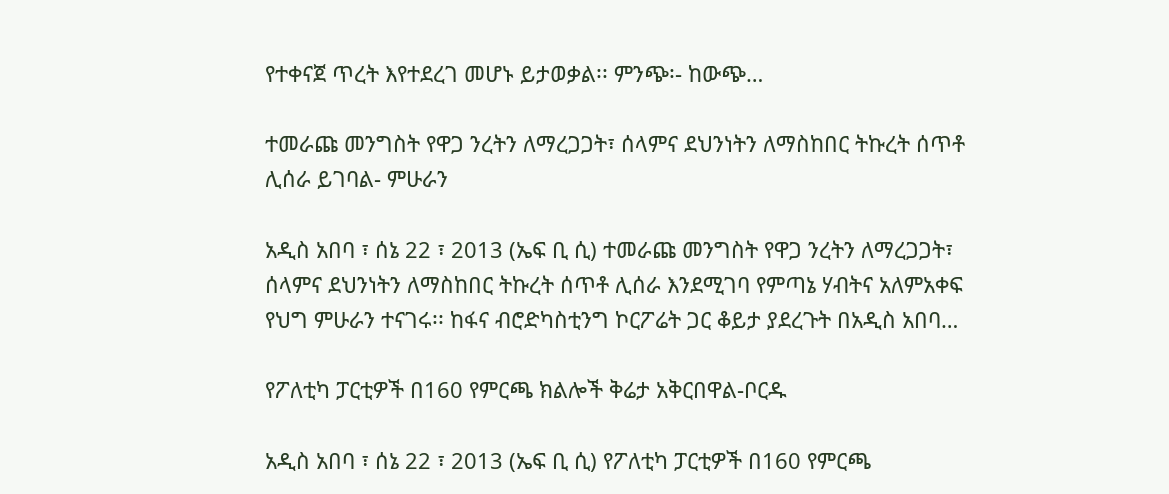የተቀናጀ ጥረት እየተደረገ መሆኑ ይታወቃል፡፡ ምንጭ፡- ከውጭ…

ተመራጩ መንግስት የዋጋ ንረትን ለማረጋጋት፣ ሰላምና ደህንነትን ለማስከበር ትኩረት ሰጥቶ ሊሰራ ይገባል- ምሁራን

አዲስ አበባ ፣ ሰኔ 22 ፣ 2013 (ኤፍ ቢ ሲ) ተመራጩ መንግስት የዋጋ ንረትን ለማረጋጋት፣ ሰላምና ደህንነትን ለማስከበር ትኩረት ሰጥቶ ሊሰራ እንደሚገባ የምጣኔ ሃብትና አለምአቀፍ የህግ ምሁራን ተናገሩ፡፡ ከፋና ብሮድካስቲንግ ኮርፖሬት ጋር ቆይታ ያደረጉት በአዲስ አበባ…

የፖለቲካ ፓርቲዎች በ160 የምርጫ ክልሎች ቅሬታ አቅርበዋል-ቦርዱ

አዲስ አበባ ፣ ሰኔ 22 ፣ 2013 (ኤፍ ቢ ሲ) የፖለቲካ ፓርቲዎች በ160 የምርጫ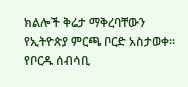ክልሎች ቅሬታ ማቅረባቸውን የኢትዮጵያ ምርጫ ቦርድ አስታወቀ፡፡ የቦርዱ ሰብሳቢ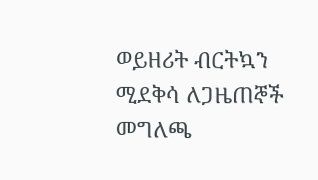ወይዘሪት ብርትኳን ሚደቅሳ ለጋዜጠኞች መግለጫ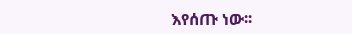እየሰጡ ነው፡፡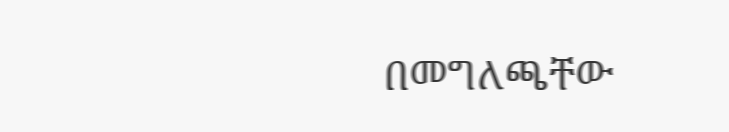በመግለጫቸው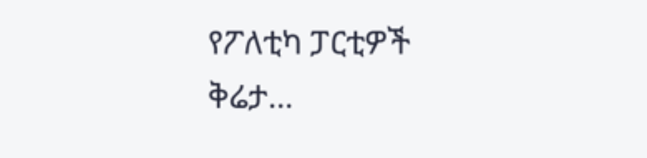የፖለቲካ ፓርቲዎች ቅሬታ…